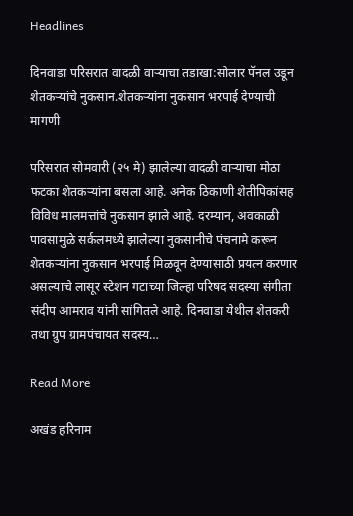Headlines

दिनवाडा परिसरात वादळी वाऱ्याचा तडाखा:सोलार पॅनल उडून शेतकऱ्यांचे नुकसान.शेतकऱ्यांना नुकसान भरपाई देण्याची मागणी

परिसरात सोमवारी (२५ मे) झालेल्या वादळी वाऱ्याचा मोठा फटका शेतकऱ्यांना बसला आहे. अनेक ठिकाणी शेतीपिकांसह विविध मालमत्तांचे नुकसान झाले आहे. दरम्यान, अवकाळी पावसामुळे सर्कलमध्ये झालेल्या नुकसानीचे पंचनामे करून शेतकऱ्यांना नुकसान भरपाई मिळवून देण्यासाठी प्रयत्न करणार असल्याचे लासूर स्टेशन गटाच्या जिल्हा परिषद सदस्या संगीता संदीप आमराव यांनी सांगितले आहे. दिनवाडा येथील शेतकरी तथा ग्रुप ग्रामपंचायत सदस्य…

Read More

अखंड हरिनाम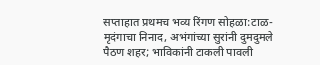सप्ताहात प्रथमच भव्य रिंगण सोहळा:टाळ-मृदंगाचा निनाद, अभंगांच्या सुरांनी दुमदुमले पैठण शहर; भाविकांनी टाकली पावली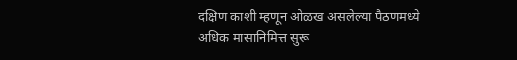दक्षिण काशी म्हणून ओळख असलेल्या पैठणमध्ये अधिक मासानिमित्त सुरू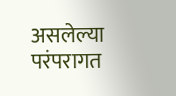असलेल्या परंपरागत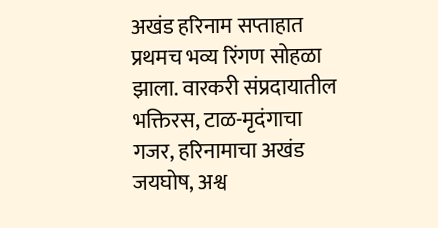अखंड हरिनाम सप्ताहात प्रथमच भव्य रिंगण सोहळा झाला. वारकरी संप्रदायातील भक्तिरस, टाळ-मृदंगाचा गजर, हरिनामाचा अखंड जयघोष, अश्व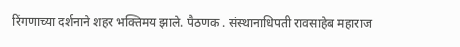रिंगणाच्या दर्शनाने शहर भक्तिमय झाले. पैठणक . संस्थानाधिपती रावसाहेब महाराज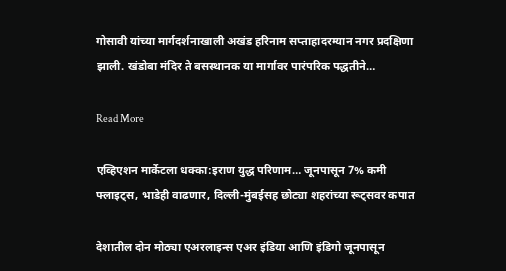गोसावी यांच्या मार्गदर्शनाखाली अखंड हरिनाम सप्ताहादरम्यान नगर प्रदक्षिणा झाली. खंडोबा मंदिर ते बसस्थानक या मार्गावर पारंपरिक पद्धतीने…

Read More

एव्हिएशन मार्केटला धक्का:इराण युद्ध परिणाम… जूनपासून 7% कमी फ्लाइट्स, भाडेही वाढणार, दिल्ली-मुंबईसह छोट्या शहरांच्या रूट्सवर कपात

देशातील दोन मोठ्या एअरलाइन्स एअर इंडिया आणि इंडिगो जूनपासून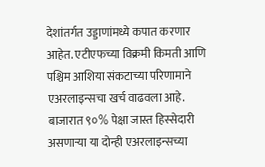देशांतर्गत उड्डाणांमध्ये कपात करणार आहेत. एटीएफच्या विक्रमी किमती आणि पश्चिम आशिया संकटाच्या परिणामाने एअरलाइन्सचा खर्च वाढवला आहे. बाजारात ९०% पेक्षा जास्त हिस्सेदारी असणाऱ्या या दोन्ही एअरलाइन्सच्या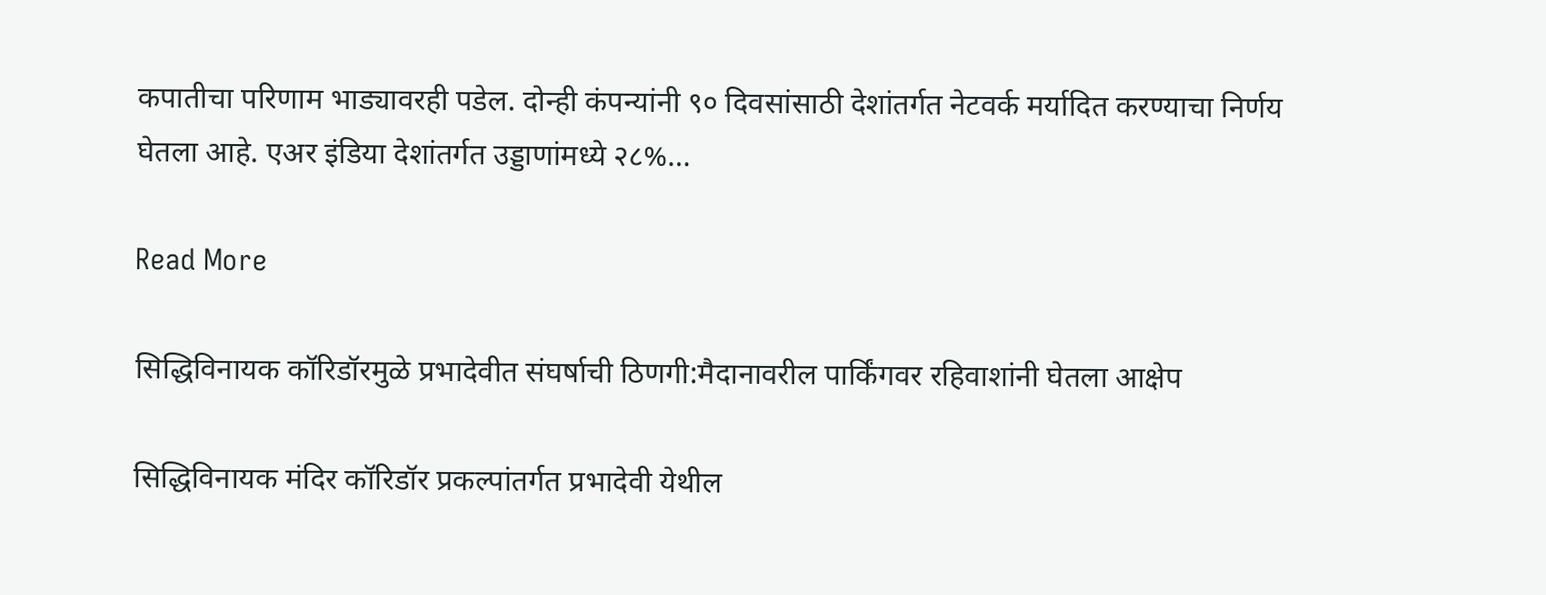कपातीचा परिणाम भाड्यावरही पडेल. दोन्ही कंपन्यांनी ९० दिवसांसाठी देशांतर्गत नेटवर्क मर्यादित करण्याचा निर्णय घेतला आहे. एअर इंडिया देशांतर्गत उड्डाणांमध्ये २८%…

Read More

सिद्धिविनायक कॉरिडॉरमुळे प्रभादेवीत संघर्षाची ठिणगी:मैदानावरील पार्किंगवर रहिवाशांनी घेतला आक्षेप

सिद्धिविनायक मंदिर कॉरिडॉर प्रकल्पांतर्गत प्रभादेवी येथील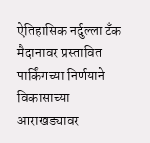ऐतिहासिक नर्दुल्ला टँक मैदानावर प्रस्तावित पार्किंगच्या निर्णयाने विकासाच्या आराखड्यावर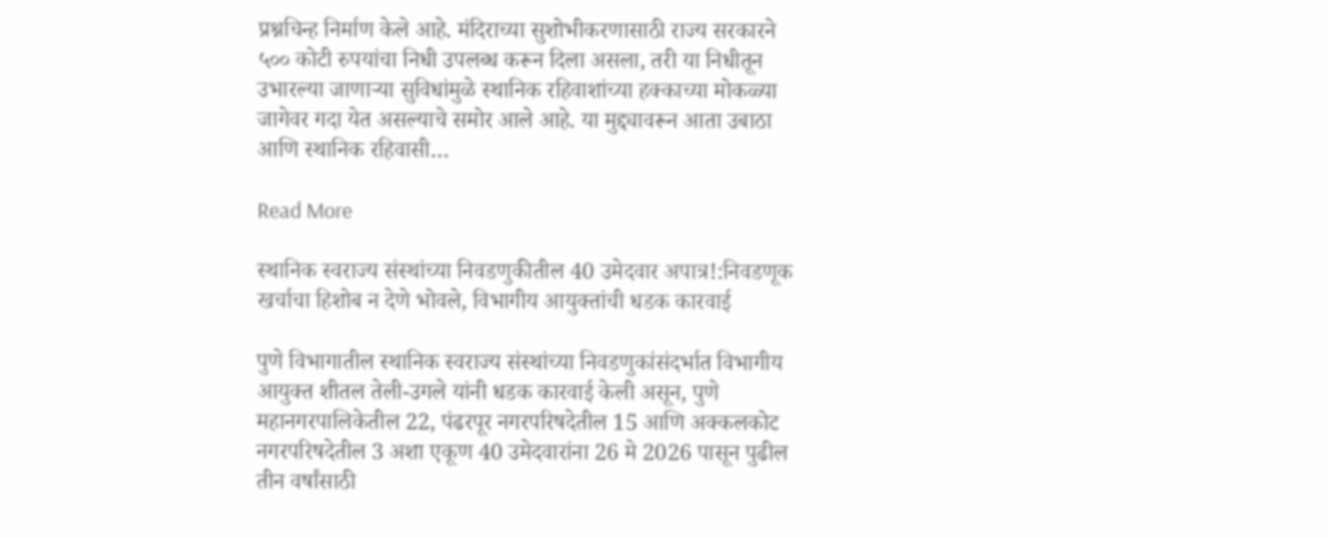प्रश्नचिन्ह निर्माण केले आहे. मंदिराच्या सुशोभीकरणासाठी राज्य सरकारने ५०० कोटी रुपयांचा निधी उपलब्ध करून दिला असला, तरी या निधीतून उभारल्या जाणाऱ्या सुविधांमुळे स्थानिक रहिवाशांच्या हक्काच्या मोकळ्या जागेवर गदा येत असल्याचे समोर आले आहे. या मुद्द्यावरून आता उबाठा आणि स्थानिक रहिवासी…

Read More

स्थानिक स्वराज्य संस्थांच्या निवडणुकीतील 40 उमेदवार अपात्र!:निवडणूक खर्चाचा हिशोब न देणे भोवले, विभागीय आयुक्तांची धडक कारवाई

पुणे विभागातील स्थानिक स्वराज्य संस्थांच्या निवडणुकांसंदर्भात विभागीय आयुक्त शीतल तेली-उगले यांनी धडक कारवाई केली असून, पुणे महानगरपालिकेतील 22, पंढरपूर नगरपरिषदेतील 15 आणि अक्कलकोट नगरपरिषदेतील 3 अशा एकूण 40 उमेदवारांना 26 मे 2026 पासून पुढील तीन वर्षांसाठी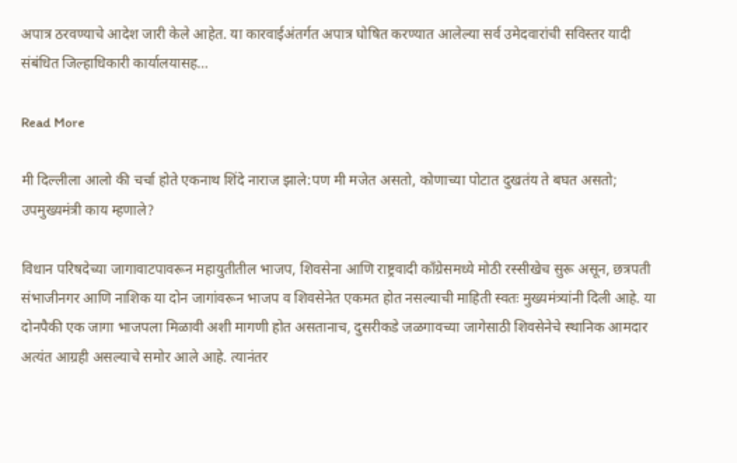अपात्र ठरवण्याचे आदेश जारी केले आहेत. या कारवाईअंतर्गत अपात्र घोषित करण्यात आलेल्या सर्व उमेदवारांची सविस्तर यादी संबंधित जिल्हाधिकारी कार्यालयासह…

Read More

मी दिल्लीला आलो की चर्चा होते एकनाथ शिंदे नाराज झाले:पण मी मजेत असतो, कोणाच्या पोटात दुखतंय ते बघत असतो; उपमुख्यमंत्री काय म्हणाले?

विधान परिषदेच्या जागावाटपावरून महायुतीतील भाजप, शिवसेना आणि राष्ट्रवादी काँग्रेसमध्ये मोठी रस्सीखेच सुरू असून, छत्रपती संभाजीनगर आणि नाशिक या दोन जागांवरून भाजप व शिवसेनेत एकमत होत नसल्याची माहिती स्वतः मुख्यमंत्र्यांनी दिली आहे. या दोनपैकी एक जागा भाजपला मिळावी अशी मागणी होत असतानाच, दुसरीकडे जळगावच्या जागेसाठी शिवसेनेचे स्थानिक आमदार अत्यंत आग्रही असल्याचे समोर आले आहे. त्यानंतर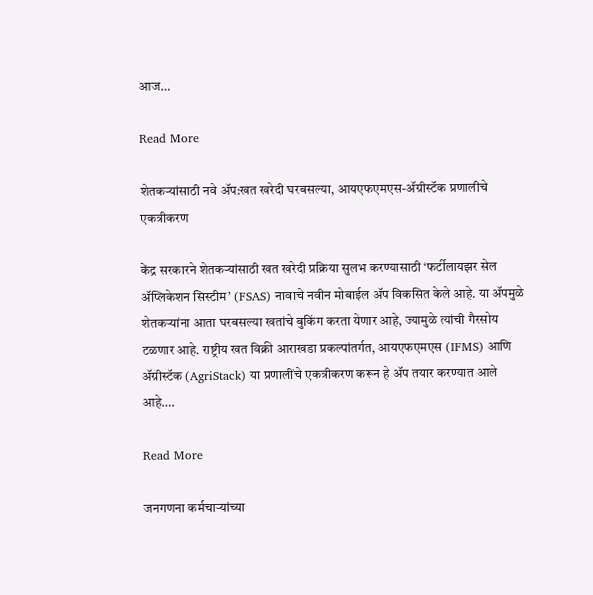आज…

Read More

शेतकऱ्यांसाठी नवे ॲप:खत खरेदी घरबसल्या, आयएफएमएस-ॲग्रीस्टॅक प्रणालीचे एकत्रीकरण

केंद्र सरकारने शेतकऱ्यांसाठी खत खरेदी प्रक्रिया सुलभ करण्यासाठी ‘फर्टीलायझर सेल ॲप्लिकेशन सिस्टीम’ (FSAS) नावाचे नवीन मोबाईल ॲप विकसित केले आहे. या ॲपमुळे शेतकऱ्यांना आता घरबसल्या खतांचे बुकिंग करता येणार आहे, ज्यामुळे त्यांची गैरसोय टळणार आहे. राष्ट्रीय खत विक्री आराखडा प्रकल्पांतर्गत, आयएफएमएस (IFMS) आणि ॲग्रीस्टॅक (AgriStack) या प्रणालींचे एकत्रीकरण करून हे ॲप तयार करण्यात आले आहे….

Read More

जनगणना कर्मचाऱ्यांच्या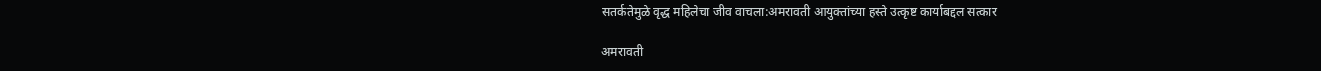सतर्कतेमुळे वृद्ध महिलेचा जीव वाचला:अमरावती आयुक्तांच्या हस्ते उत्कृष्ट कार्याबद्दल सत्कार

अमरावती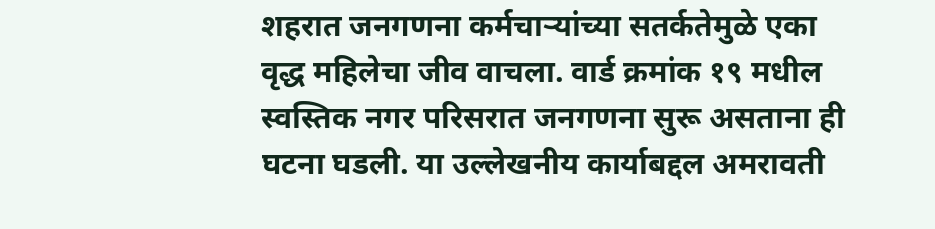शहरात जनगणना कर्मचाऱ्यांच्या सतर्कतेमुळे एका वृद्ध महिलेचा जीव वाचला. वार्ड क्रमांक १९ मधील स्वस्तिक नगर परिसरात जनगणना सुरू असताना ही घटना घडली. या उल्लेखनीय कार्याबद्दल अमरावती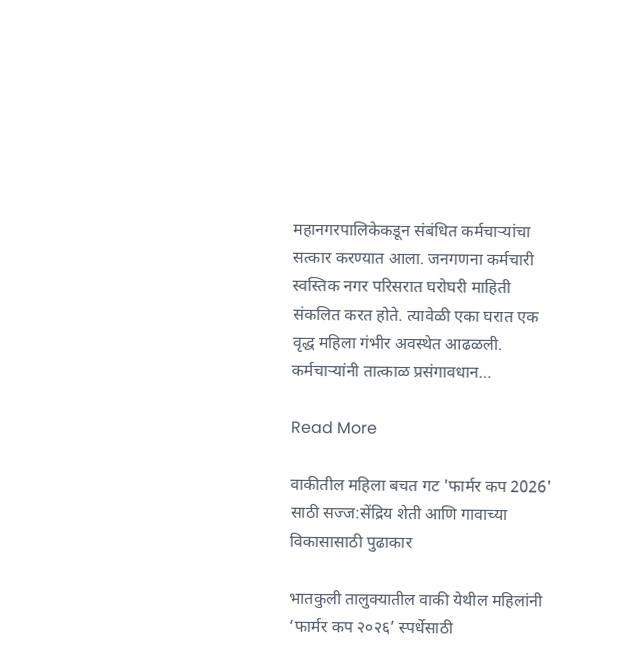महानगरपालिकेकडून संबंधित कर्मचाऱ्यांचा सत्कार करण्यात आला. जनगणना कर्मचारी स्वस्तिक नगर परिसरात घरोघरी माहिती संकलित करत होते. त्यावेळी एका घरात एक वृद्ध महिला गंभीर अवस्थेत आढळली. कर्मचाऱ्यांनी तात्काळ प्रसंगावधान…

Read More

वाकीतील महिला बचत गट 'फार्मर कप 2026' साठी सज्ज:सेंद्रिय शेती आणि गावाच्या विकासासाठी पुढाकार

भातकुली तालुक्यातील वाकी येथील महिलांनी ‘फार्मर कप २०२६’ स्पर्धेसाठी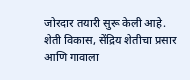जोरदार तयारी सुरू केली आहे. शेती विकास, सेंद्रिय शेतीचा प्रसार आणि गावाला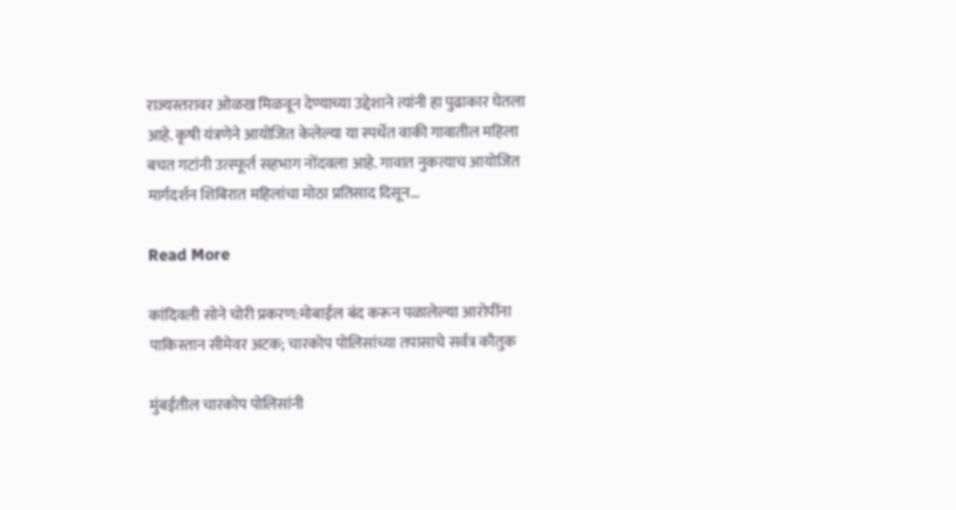राज्यस्तरावर ओळख मिळवून देण्याच्या उद्देशाने त्यांनी हा पुढाकार घेतला आहे. कृषी यंत्रणेने आयोजित केलेल्या या स्पर्धेत वाकी गावातील महिला बचत गटांनी उत्स्फूर्त सहभाग नोंदवला आहे. गावात नुकत्याच आयोजित मार्गदर्शन शिबिरात महिलांचा मोठा प्रतिसाद दिसून…

Read More

कांदिवली सोने चोरी प्रकरण:मोबाईल बंद करून पळालेल्या आरोपींना पाकिस्तान सीमेवर अटक; चारकोप पोलिसांच्या तपासाचे सर्वत्र कौतुक

मुंबईतील चारकोप पोलिसांनी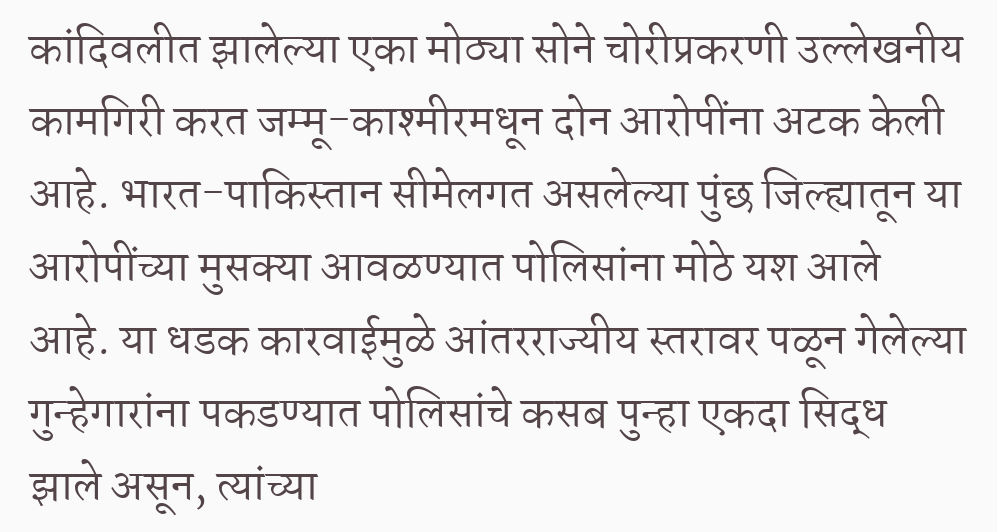कांदिवलीत झालेल्या एका मोठ्या सोने चोरीप्रकरणी उल्लेखनीय कामगिरी करत जम्मू-काश्मीरमधून दोन आरोपींना अटक केली आहे. भारत-पाकिस्तान सीमेलगत असलेल्या पुंछ जिल्ह्यातून या आरोपींच्या मुसक्या आवळण्यात पोलिसांना मोठे यश आले आहे. या धडक कारवाईमुळे आंतरराज्यीय स्तरावर पळून गेलेल्या गुन्हेगारांना पकडण्यात पोलिसांचे कसब पुन्हा एकदा सिद्ध झाले असून, त्यांच्या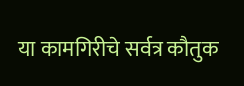या कामगिरीचे सर्वत्र कौतुक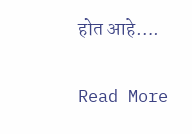होत आहे….

Read More